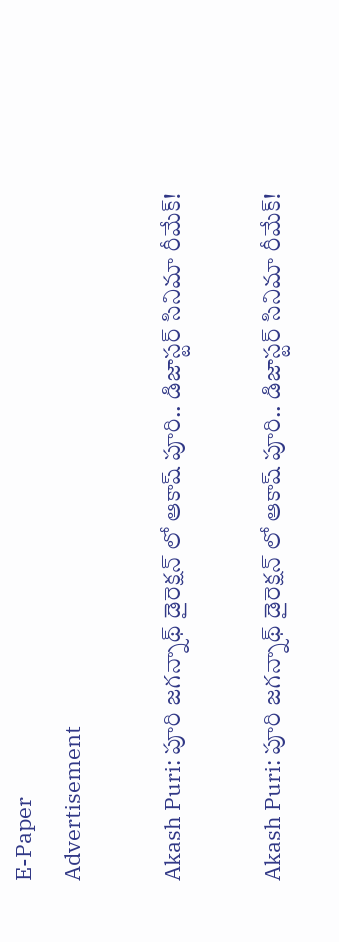E-Paper
Advertisement

Akash Puri: పూరి జగన్నాథ్ డైరెక్షన్ లో ఆకాష్ పూరి.. డిజాస్టర్ సినిమా రీమేక్!

Akash Puri: పూరి జగన్నాథ్ డైరెక్షన్ లో ఆకాష్ పూరి.. డిజాస్టర్ సినిమా రీమేక్!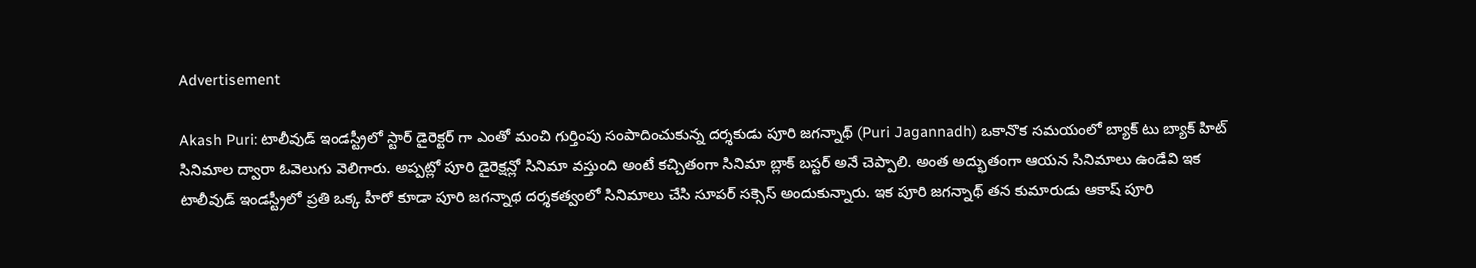Advertisement

Akash Puri: టాలీవుడ్ ఇండస్ట్రీలో స్టార్ డైరెక్టర్ గా ఎంతో మంచి గుర్తింపు సంపాదించుకున్న దర్శకుడు పూరి జగన్నాథ్ (Puri Jagannadh) ఒకానొక సమయంలో బ్యాక్ టు బ్యాక్ హిట్ సినిమాల ద్వారా ఓవెలుగు వెలిగారు. అప్పట్లో పూరి డైరెక్షన్లో సినిమా వస్తుంది అంటే కచ్చితంగా సినిమా బ్లాక్ బస్టర్ అనే చెప్పాలి. అంత అద్భుతంగా ఆయన సినిమాలు ఉండేవి ఇక టాలీవుడ్ ఇండస్ట్రీలో ప్రతి ఒక్క హీరో కూడా పూరి జగన్నాథ దర్శకత్వంలో సినిమాలు చేసి సూపర్ సక్సెస్ అందుకున్నారు. ఇక పూరి జగన్నాథ్ తన కుమారుడు ఆకాష్ పూరి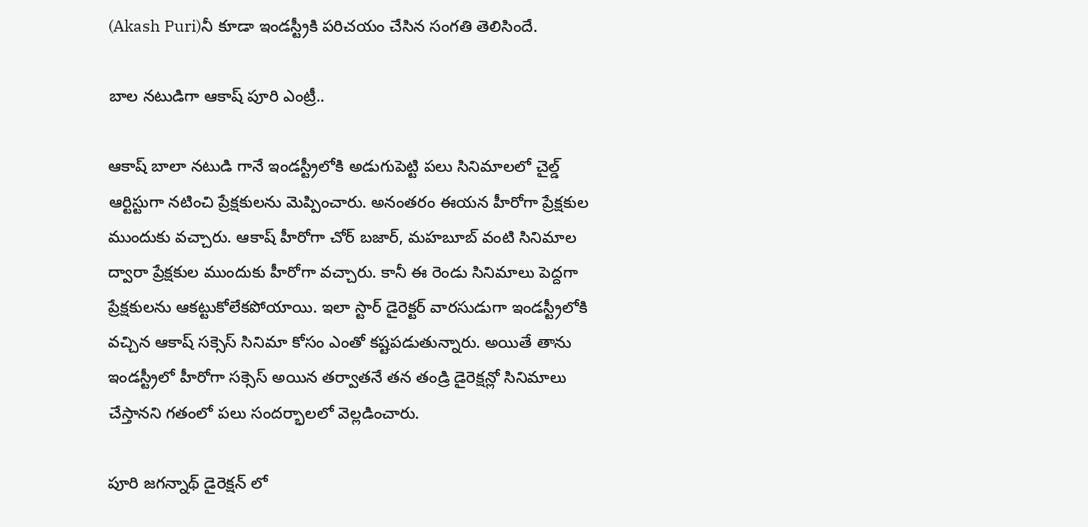(Akash Puri)నీ కూడా ఇండస్ట్రీకి పరిచయం చేసిన సంగతి తెలిసిందే.

బాల నటుడిగా ఆకాష్ పూరి ఎంట్రీ..

ఆకాష్ బాలా నటుడి గానే ఇండస్ట్రీలోకి అడుగుపెట్టి పలు సినిమాలలో చైల్డ్ ఆర్టిస్టుగా నటించి ప్రేక్షకులను మెప్పించారు. అనంతరం ఈయన హీరోగా ప్రేక్షకుల ముందుకు వచ్చారు. ఆకాష్ హీరోగా చోర్ బజార్, మహబూబ్ వంటి సినిమాల ద్వారా ప్రేక్షకుల ముందుకు హీరోగా వచ్చారు. కానీ ఈ రెండు సినిమాలు పెద్దగా ప్రేక్షకులను ఆకట్టుకోలేకపోయాయి. ఇలా స్టార్ డైరెక్టర్ వారసుడుగా ఇండస్ట్రీలోకి వచ్చిన ఆకాష్ సక్సెస్ సినిమా కోసం ఎంతో కష్టపడుతున్నారు. అయితే తాను ఇండస్ట్రీలో హీరోగా సక్సెస్ అయిన తర్వాతనే తన తండ్రి డైరెక్షన్లో సినిమాలు చేస్తానని గతంలో పలు సందర్భాలలో వెల్లడించారు.

పూరి జగన్నాథ్ డైరెక్షన్ లో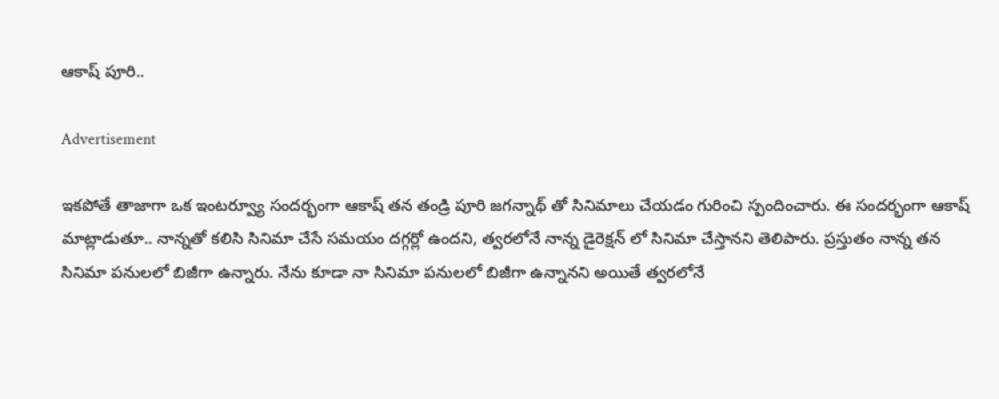ఆకాష్ పూరి..

Advertisement

ఇకపోతే తాజాగా ఒక ఇంటర్వ్యూ సందర్భంగా ఆకాష్ తన తండ్రి పూరి జగన్నాథ్ తో సినిమాలు చేయడం గురించి స్పందించారు. ఈ సందర్భంగా ఆకాష్ మాట్లాడుతూ.. నాన్నతో కలిసి సినిమా చేసే సమయం దగ్గర్లో ఉందని, త్వరలోనే నాన్న డైరెక్షన్ లో సినిమా చేస్తానని తెలిపారు. ప్రస్తుతం నాన్న తన సినిమా పనులలో బిజీగా ఉన్నారు. నేను కూడా నా సినిమా పనులలో బిజీగా ఉన్నానని అయితే త్వరలోనే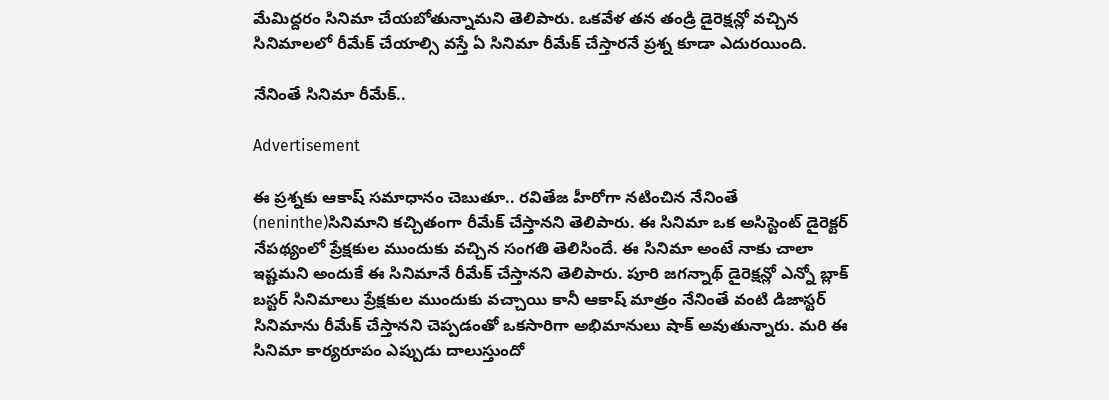మేమిద్దరం సినిమా చేయబోతున్నామని తెలిపారు. ఒకవేళ తన తండ్రి డైరెక్షన్లో వచ్చిన సినిమాలలో రీమేక్ చేయాల్సి వస్తే ఏ సినిమా రీమేక్ చేస్తారనే ప్రశ్న కూడా ఎదురయింది.

నేనింతే సినిమా రీమేక్..

Advertisement

ఈ ప్రశ్నకు ఆకాష్ సమాధానం చెబుతూ.. రవితేజ హీరోగా నటించిన నేనింతే (neninthe)సినిమాని కచ్చితంగా రీమేక్ చేస్తానని తెలిపారు. ఈ సినిమా ఒక అసిస్టెంట్ డైరెక్టర్ నేపథ్యంలో ప్రేక్షకుల ముందుకు వచ్చిన సంగతి తెలిసిందే. ఈ సినిమా అంటే నాకు చాలా ఇష్టమని అందుకే ఈ సినిమానే రీమేక్ చేస్తానని తెలిపారు. పూరి జగన్నాథ్ డైరెక్షన్లో ఎన్నో బ్లాక్ బస్టర్ సినిమాలు ప్రేక్షకుల ముందుకు వచ్చాయి కానీ ఆకాష్ మాత్రం నేనింతే వంటి డిజాస్టర్ సినిమాను రీమేక్ చేస్తానని చెప్పడంతో ఒకసారిగా అభిమానులు షాక్ అవుతున్నారు. మరి ఈ సినిమా కార్యరూపం ఎప్పుడు దాలుస్తుందో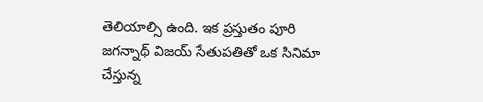తెలియాల్సి ఉంది. ఇక ప్రస్తుతం పూరి జగన్నాథ్ విజయ్ సేతుపతితో ఒక సినిమా చేస్తున్న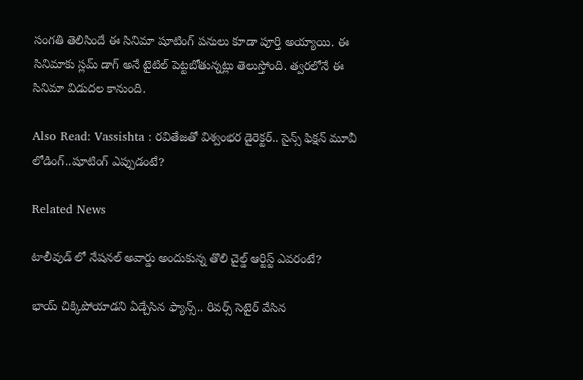సంగతి తెలిసిందే ఈ సినిమా షూటింగ్ పనులు కూడా పూర్తి అయ్యాయి. ఈ సినిమాకు స్లమ్ డాగ్ అనే టైటిల్ పెట్టబోతున్నట్లు తెలుస్తోంది. త్వరలోనే ఈ సినిమా విడుదల కానుంది.

Also Read: Vassishta : రవితేజతో విశ్వంభర డైరెక్టర్.. సైన్స్ ఫిక్షన్ మూవీ లోడింగ్..షూటింగ్ ఎప్పుడంటే?

Related News

టాలీవుడ్ లో నేషనల్ అవార్డు అందుకున్న తొలి చైల్డ్ ఆర్టిస్ట్ ఎవరంటే?

భాయ్ చిక్కిపోయాడని ఏడ్చేసిన ఫ్యాన్స్.. రివర్స్ సెటైర్ వేసిన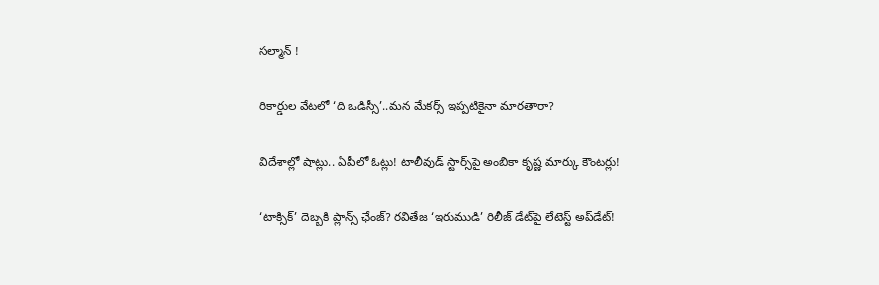సల్మాన్ !

రికార్డుల వేటలో ‘ది ఒడిస్సీ’..మన మేకర్స్ ఇప్పటికైనా మారతారా?

విదేశాల్లో షాట్లు.. ఏపీలో ఓట్లు! టాలీవుడ్ స్టార్స్‌పై అంబికా కృష్ణ మార్కు కౌంటర్లు!

‘టాక్సిక్’ దెబ్బకి ప్లాన్స్ ఛేంజ్? రవితేజ ‘ఇరుముడి’ రిలీజ్ డేట్‌పై లేటెస్ట్ అప్‌డేట్!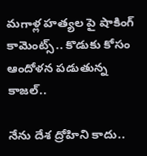మగాళ్ల హత్యల పై షాకింగ్ కామెంట్స్.. కొడుకు కోసం ఆందోళన పడుతున్న కాజల్..

నేను దేశ ద్రోహిని కాదు..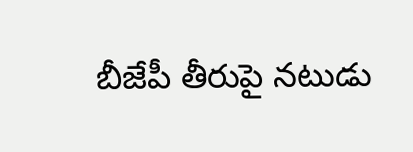బీజేపీ తీరుపై నటుడు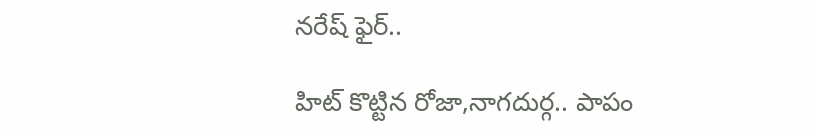నరేష్ ఫైర్..

హిట్ కొట్టిన రోజా,నాగదుర్గ.. పాపం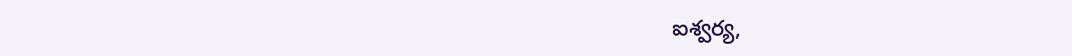ఐశ్వర్య,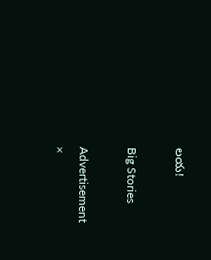లయ!

Big Stories

Advertisement
×